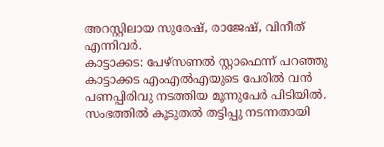അറസ്റ്റിലായ സുരേഷ്, രാജേഷ്, വിനീത് എന്നിവർ.
കാട്ടാക്കട: പേഴ്സണൽ സ്റ്റാഫെന്ന് പറഞ്ഞു കാട്ടാക്കട എംഎൽഎയുടെ പേരിൽ വൻ പണപ്പിരിവു നടത്തിയ മൂന്നുപേർ പിടിയിൽ.
സംഭത്തിൽ കൂടുതൽ തട്ടിപ്പു നടന്നതായി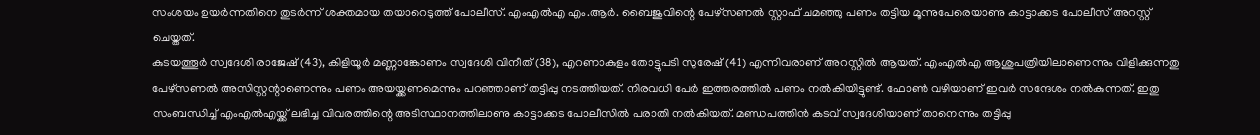സംശയം ഉയർന്നതിനെ തുടർന്ന് ശക്തമായ തയാറെടുത്ത് പോലീസ്. എംഎൽഎ എം.ആർ. ബൈജുവിന്റെ പേഴ്സണൽ സ്റ്റാഫ് ചമഞ്ഞു പണം തട്ടിയ മൂന്നുപേരെയാണു കാട്ടാക്കട പോലീസ് അറസ്റ്റ് ചെയ്തത്.
കുടയത്തൂർ സ്വദേശി രാജേഷ് (43), കിളിയൂർ മണ്ണാങ്കോണം സ്വദേശി വിനീത് (38), എറണാകുളം തോട്ടുപടി സുരേഷ് (41) എന്നിവരാണ് അറസ്റ്റിൽ ആയത്. എംഎൽഎ ആശുപത്രിയിലാണെന്നും വിളിക്കുന്നതു പേഴ്സണൽ അസിസ്റ്റന്റാണെന്നും പണം അയയ്ക്കണമെന്നും പറഞ്ഞാണ് തട്ടിപ്പു നടത്തിയത്. നിരവധി പേർ ഇത്തരത്തിൽ പണം നൽകിയിട്ടുണ്ട്. ഫോൺ വഴിയാണ് ഇവർ സന്ദേശം നൽകുന്നത്. ഇതു സംബന്ധിച്ച് എംഎൽഎയ്ക്ക് ലഭിച്ച വിവരത്തിന്റെ അടിസ്ഥാനത്തിലാണു കാട്ടാക്കട പോലീസിൽ പരാതി നൽകിയത്. മണ്ഡപത്തിൻ കടവ് സ്വദേശിയാണ് താനെന്നും തട്ടിപ്പു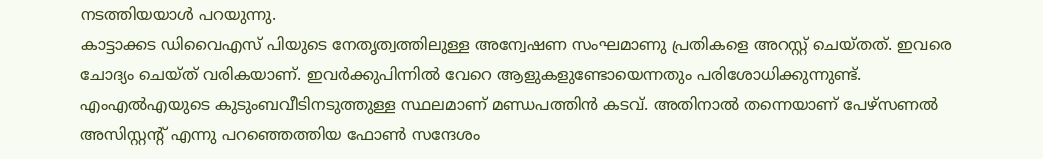നടത്തിയയാൾ പറയുന്നു.
കാട്ടാക്കട ഡിവൈഎസ് പിയുടെ നേതൃത്വത്തിലുള്ള അന്വേഷണ സംഘമാണു പ്രതികളെ അറസ്റ്റ് ചെയ്തത്. ഇവരെ ചോദ്യം ചെയ്ത് വരികയാണ്. ഇവർക്കുപിന്നിൽ വേറെ ആളുകളുണ്ടോയെന്നതും പരിശോധിക്കുന്നുണ്ട്.
എംഎൽഎയുടെ കുടുംബവീടിനടുത്തുള്ള സ്ഥലമാണ് മണ്ഡപത്തിൻ കടവ്. അതിനാൽ തന്നെയാണ് പേഴ്സണൽ അസിസ്റ്റന്റ് എന്നു പറഞ്ഞെത്തിയ ഫോൺ സന്ദേശം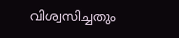വിശ്വസിച്ചതും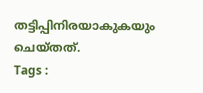തട്ടിപ്പിനിരയാകുകയും ചെയ്തത്.
Tags :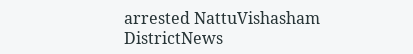arrested NattuVishasham DistrictNews